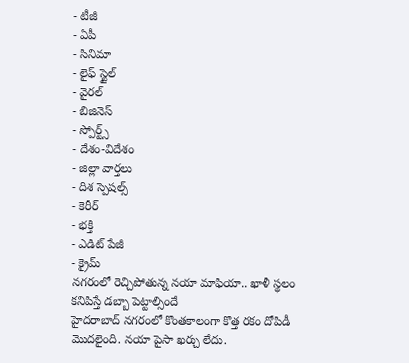- టీజీ
- ఏపీ
- సినిమా
- లైఫ్ స్టైల్
- వైరల్
- బిజినెస్
- స్పోర్ట్స్
- దేశం-విదేశం
- జిల్లా వార్తలు
- దిశ స్పెషల్స్
- కెరీర్
- భక్తి
- ఎడిట్ పేజీ
- క్రైమ్
నగరంలో రెచ్చిపోతున్న నయా మాఫియా.. ఖాళీ స్థలం కనిపిస్తే డబ్బా పెట్టాల్సిందే
హైదరాబాద్ నగరంలో కొంతకాలంగా కొత్త రకం దోపిడీ మొదలైంది. నయా పైసా ఖర్చు లేదు.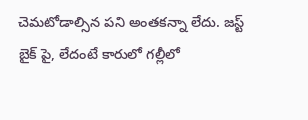చెమటోడాల్సిన పని అంతకన్నా లేదు. జస్ట్ బైక్ పై, లేదంటే కారులో గల్లీలో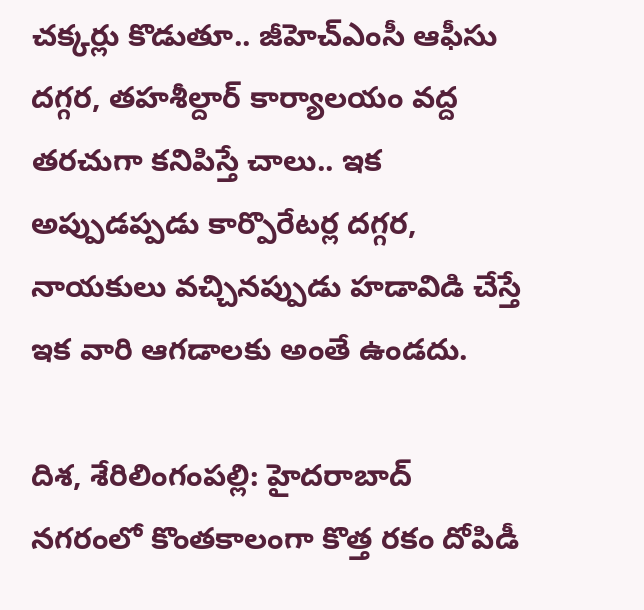చక్కర్లు కొడుతూ.. జీహెచ్ఎంసీ ఆఫీసు దగ్గర, తహశీల్దార్ కార్యాలయం వద్ద తరచుగా కనిపిస్తే చాలు.. ఇక అప్పుడప్పడు కార్పొరేటర్ల దగ్గర, నాయకులు వచ్చినప్పుడు హడావిడి చేస్తే ఇక వారి ఆగడాలకు అంతే ఉండదు.

దిశ, శేరిలింగంపల్లి: హైదరాబాద్ నగరంలో కొంతకాలంగా కొత్త రకం దోపిడీ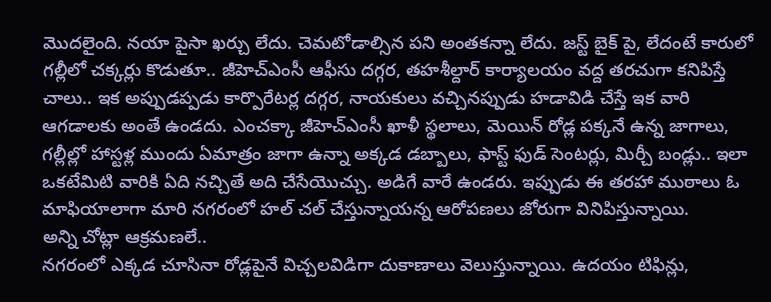మొదలైంది. నయా పైసా ఖర్చు లేదు. చెమటోడాల్సిన పని అంతకన్నా లేదు. జస్ట్ బైక్ పై, లేదంటే కారులో గల్లీలో చక్కర్లు కొడుతూ.. జీహెచ్ఎంసీ ఆఫీసు దగ్గర, తహశీల్దార్ కార్యాలయం వద్ద తరచుగా కనిపిస్తే చాలు.. ఇక అప్పుడప్పడు కార్పొరేటర్ల దగ్గర, నాయకులు వచ్చినప్పుడు హడావిడి చేస్తే ఇక వారి ఆగడాలకు అంతే ఉండదు. ఎంచక్కా జీహెచ్ఎంసీ ఖాళీ స్థలాలు, మెయిన్ రోడ్ల పక్కనే ఉన్న జాగాలు, గల్లీల్లో హాస్టళ్ల ముందు ఏమాత్రం జాగా ఉన్నా అక్కడ డబ్బాలు, ఫాస్ట్ ఫుడ్ సెంటర్లు, మిర్చీ బండ్లు.. ఇలా ఒకటేమిటి వారికి ఏది నచ్చితే అది చేసేయొచ్చు. అడిగే వారే ఉండరు. ఇప్పుడు ఈ తరహా ముఠాలు ఓ మాఫియాలాగా మారి నగరంలో హల్ చల్ చేస్తున్నాయన్న ఆరోపణలు జోరుగా వినిపిస్తున్నాయి.
అన్ని చోట్లా ఆక్రమణలే..
నగరంలో ఎక్కడ చూసినా రోడ్లపైనే విచ్చలవిడిగా దుకాణాలు వెలుస్తున్నాయి. ఉదయం టిఫిన్లు,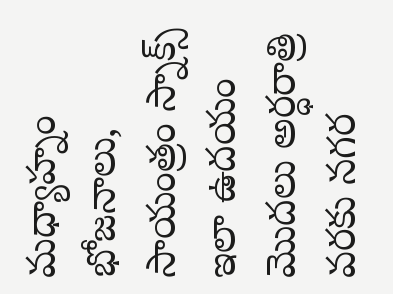మధ్యాహ్నం భోజనాలు, సాయంత్రం స్నాక్స్ ఇలా ఉదయం మొదలు అర్ధరాత్రి వరకు నగర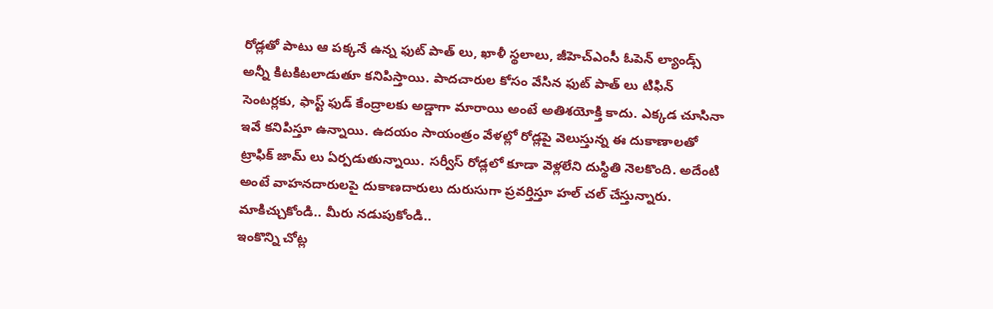రోడ్లతో పాటు ఆ పక్కనే ఉన్న ఫుట్ పాత్ లు, ఖాళీ స్థలాలు, జీహెచ్ఎంసీ ఓపెన్ ల్యాండ్స్ అన్నీ కిటకిటలాడుతూ కనిపిస్తాయి. పాదచారుల కోసం వేసిన ఫుట్ పాత్ లు టిఫిన్ సెంటర్లకు, ఫాస్ట్ ఫుడ్ కేంద్రాలకు అడ్డాగా మారాయి అంటే అతిశయోక్తి కాదు. ఎక్కడ చూసినా ఇవే కనిపిస్తూ ఉన్నాయి. ఉదయం సాయంత్రం వేళల్లో రోడ్లపై వెలుస్తున్న ఈ దుకాణాలతో ట్రాఫిక్ జామ్ లు ఏర్పడుతున్నాయి. సర్వీస్ రోడ్లలో కూడా వెళ్లలేని దుస్థితి నెలకొంది. అదేంటి అంటే వాహనదారులపై దుకాణదారులు దురుసుగా ప్రవర్తిస్తూ హల్ చల్ చేస్తున్నారు.
మాకిచ్చుకోండి.. మీరు నడుపుకోండి..
ఇంకొన్ని చోట్ల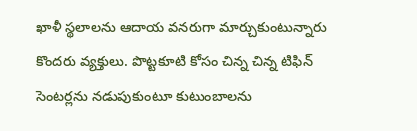ఖాళీ స్థలాలను ఆదాయ వనరుగా మార్చుకుంటున్నారు కొందరు వ్యక్తులు. పొట్టకూటి కోసం చిన్న చిన్న టిఫిన్ సెంటర్లను నడుపుకుంటూ కుటుంబాలను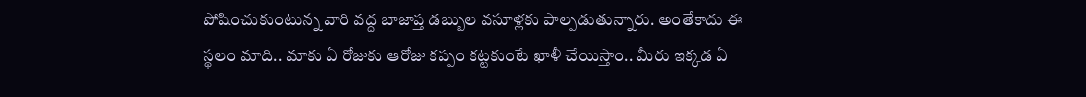పోషించుకుంటున్న వారి వద్ద బాజాప్త డబ్బుల వసూళ్లకు పాల్పడుతున్నారు. అంతేకాదు ఈ స్థలం మాది.. మాకు ఏ రోజుకు ఆరోజు కప్పం కట్టకుంటే ఖాళీ చేయిస్తాం.. మీరు ఇక్కడ ఏ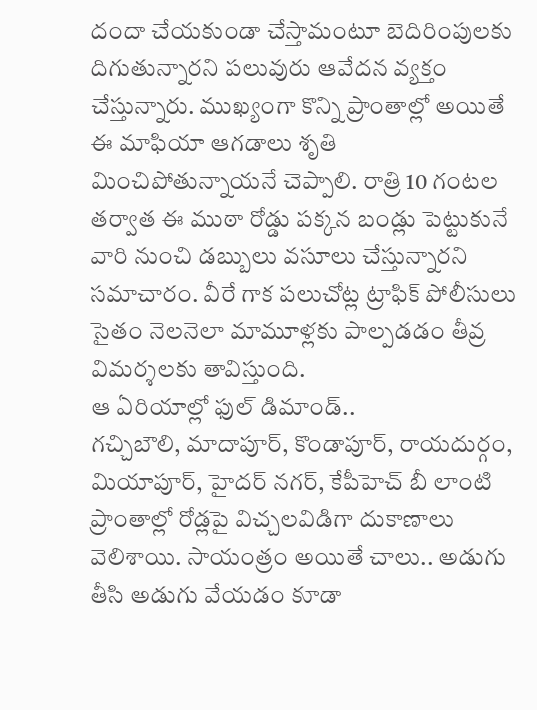దందా చేయకుండా చేస్తామంటూ బెదిరింపులకు దిగుతున్నారని పలువురు ఆవేదన వ్యక్తం చేస్తున్నారు. ముఖ్యంగా కొన్ని ప్రాంతాల్లో అయితే ఈ మాఫియా ఆగడాలు శృతి మించిపోతున్నాయనే చెప్పాలి. రాత్రి 10 గంటల తర్వాత ఈ ముఠా రోడ్డు పక్కన బండ్లు పెట్టుకునే వారి నుంచి డబ్బులు వసూలు చేస్తున్నారని సమాచారం. వీరే గాక పలుచోట్ల ట్రాఫిక్ పోలీసులు సైతం నెలనెలా మామూళ్లకు పాల్పడడం తీవ్ర విమర్శలకు తావిస్తుంది.
ఆ ఏరియాల్లో ఫుల్ డిమాండ్..
గచ్చిబౌలి, మాదాపూర్, కొండాపూర్, రాయదుర్గం, మియాపూర్, హైదర్ నగర్, కేపీహెచ్ బీ లాంటి ప్రాంతాల్లో రోడ్లపై విచ్చలవిడిగా దుకాణాలు వెలిశాయి. సాయంత్రం అయితే చాలు.. అడుగు తీసి అడుగు వేయడం కూడా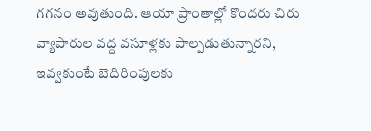గగనం అవుతుంది. ఆయా ప్రాంతాల్లో కొందరు చిరు వ్యాపారుల వద్ద వసూళ్లకు పాల్పడుతున్నారని, ఇవ్వకుంటే బెదిరింపులకు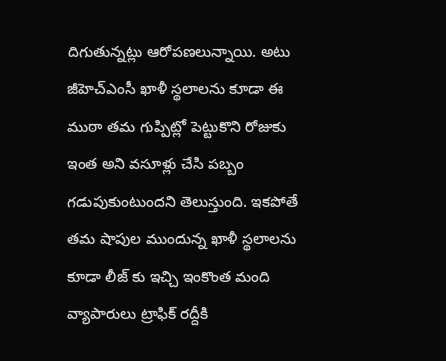దిగుతున్నట్లు ఆరోపణలున్నాయి. అటు జీహెచ్ఎంసీ ఖాళీ స్థలాలను కూడా ఈ ముఠా తమ గుప్పిట్లో పెట్టుకొని రోజుకు ఇంత అని వసూళ్లు చేసి పబ్బం గడుపుకుంటుందని తెలుస్తుంది. ఇకపోతే తమ షాపుల ముందున్న ఖాళీ స్థలాలను కూడా లీజ్ కు ఇచ్చి ఇంకొంత మంది వ్యాపారులు ట్రాఫిక్ రద్దీకి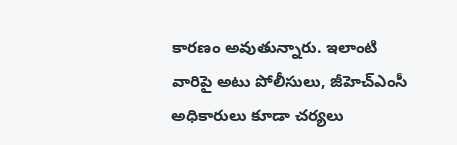కారణం అవుతున్నారు. ఇలాంటి వారిపై అటు పోలీసులు, జీహెచ్ఎంసీ అధికారులు కూడా చర్యలు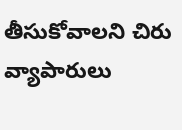తీసుకోవాలని చిరు వ్యాపారులు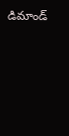డిమాండ్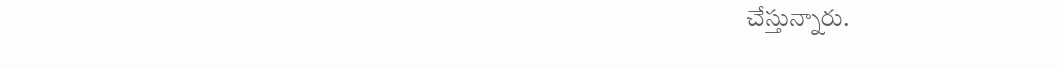చేస్తున్నారు.